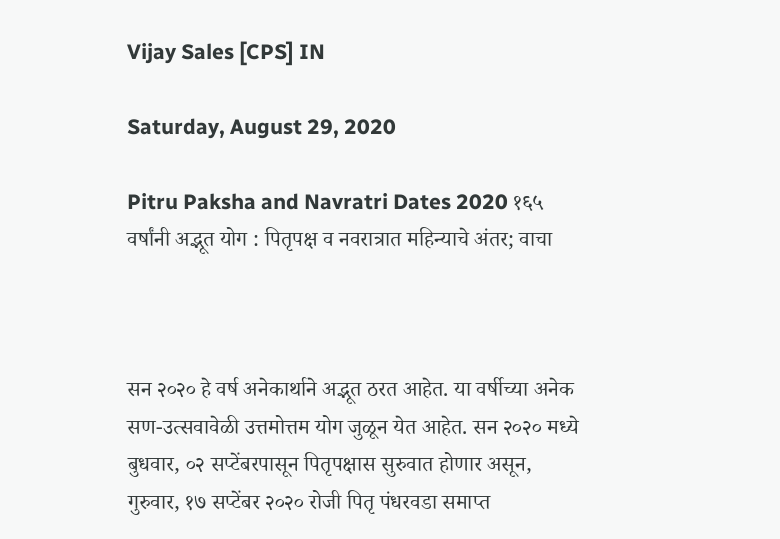Vijay Sales [CPS] IN

Saturday, August 29, 2020

Pitru Paksha and Navratri Dates 2020 १६५ वर्षांनी अद्भूत योग : पितृपक्ष व नवरात्रात महिन्याचे अंतर; वाचा



सन २०२० हे वर्ष अनेकार्थाने अद्भूत ठरत आहेत. या वर्षीच्या अनेक सण-उत्सवावेळी उत्तमोत्तम योग जुळून येत आहेत. सन २०२० मध्ये बुधवार, ०२ सप्टेंबरपासून पितृपक्षास सुरुवात होणार असून, गुरुवार, १७ सप्टेंबर २०२० रोजी पितृ पंधरवडा समाप्त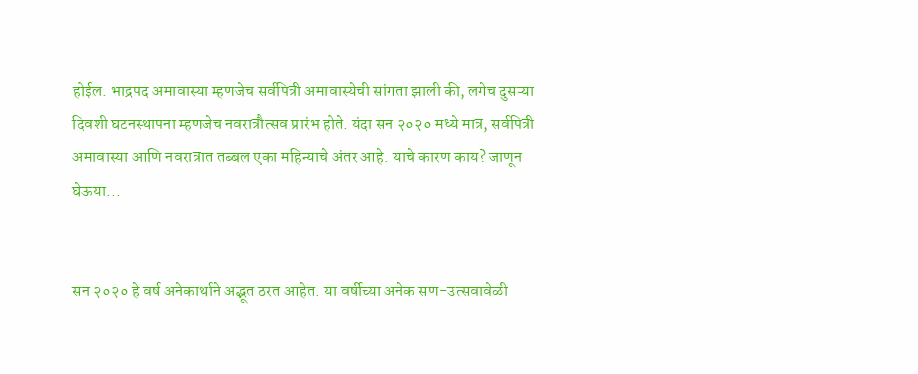होईल. भाद्रपद अमावास्या म्हणजेच सर्वपित्री अमावास्येची सांगता झाली की, लगेच दुसऱ्या दिवशी घटनस्थापना म्हणजेच नवरात्रौत्सव प्रारंभ होते. यंदा सन २०२० मध्ये मात्र, सर्वपित्री अमावास्या आणि नवरात्रात तब्बल एका महिन्याचे अंतर आहे. याचे कारण काय? जाणून घेऊया...


सन २०२० हे वर्ष अनेकार्थाने अद्भूत ठरत आहेत. या वर्षीच्या अनेक सण-उत्सवावेळी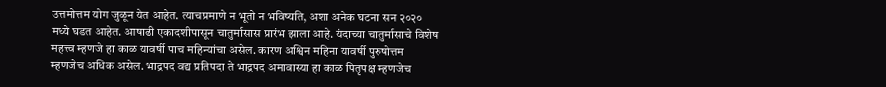उत्तमोत्तम योग जुळून येत आहेत. त्याचप्रमाणे न भूतो न भविष्यति, अशा अनेक घटना सन २०२० मध्ये घडत आहेत. आषाढी एकादशीपासून चातुर्मासास प्रारंभ झाला आहे. यंदाच्या चातुर्मासाचे विशेष महत्त्व म्हणजे हा काळ यावर्षी पाच महिन्यांचा असेल. कारण अश्विन महिना यावर्षी पुरुषोत्तम म्हणजेच अधिक असेल. भाद्रपद वद्य प्रतिपदा ते भाद्रपद अमावास्या हा काळ पितृपक्ष म्हणजेच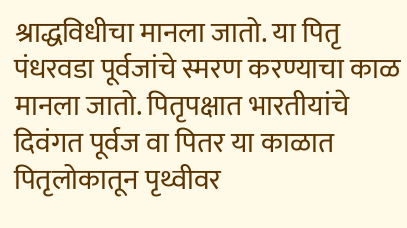श्राद्धविधीचा मानला जातो. या पितृ पंधरवडा पूर्वजांचे स्मरण करण्याचा काळ मानला जातो. पितृपक्षात भारतीयांचे दिवंगत पूर्वज वा पितर या काळात पितृलोकातून पृथ्वीवर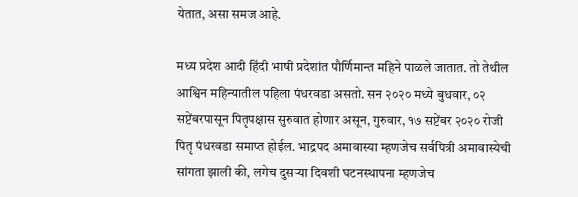येतात, असा समज आहे.

मध्य प्रदेश आदी हिंदी भाषी प्रदेशांत पौर्णिमान्त महिने पाळले जातात. तो तेथील आश्विन महिन्यातील पहिला पंधरवडा असतो. सन २०२० मध्ये बुधवार, ०२ सप्टेंबरपासून पितृपक्षास सुरुवात होणार असून, गुरुवार, १७ सप्टेंबर २०२० रोजी पितृ पंधरवडा समाप्त होईल. भाद्रपद अमावास्या म्हणजेच सर्वपित्री अमावास्येची सांगता झाली की, लगेच दुसऱ्या दिवशी घटनस्थापना म्हणजेच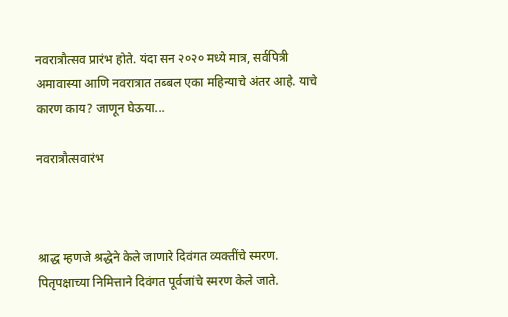नवरात्रौत्सव प्रारंभ होते. यंदा सन २०२० मध्ये मात्र, सर्वपित्री अमावास्या आणि नवरात्रात तब्बल एका महिन्याचे अंतर आहे. याचे कारण काय? जाणून घेऊया...

नवरात्रौत्सवारंभ



श्राद्ध म्हणजे श्रद्धेने केले जाणारे दिवंगत व्यक्तींचे स्मरण. पितृपक्षाच्या निमित्ताने दिवंगत पूर्वजांचे स्मरण केले जाते.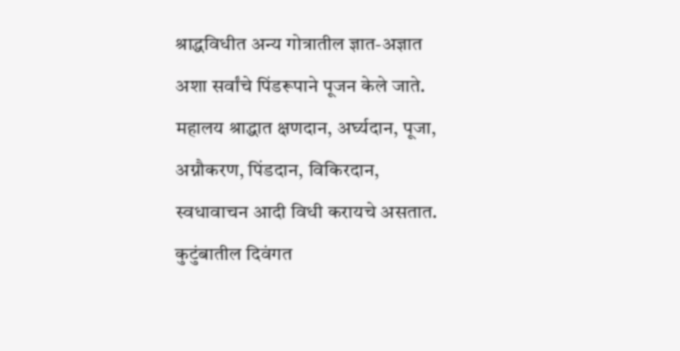श्राद्धविधीत अन्य गोत्रातील ज्ञात-अज्ञात अशा सर्वांचे पिंडरूपाने पूजन केले जाते. महालय श्राद्धात क्षणदान, अर्घ्यदान, पूजा, अग्नौकरण, पिंडदान, विकिरदान, स्वधावाचन आदी विधी करायचे असतात. कुटुंबातील दिवंगत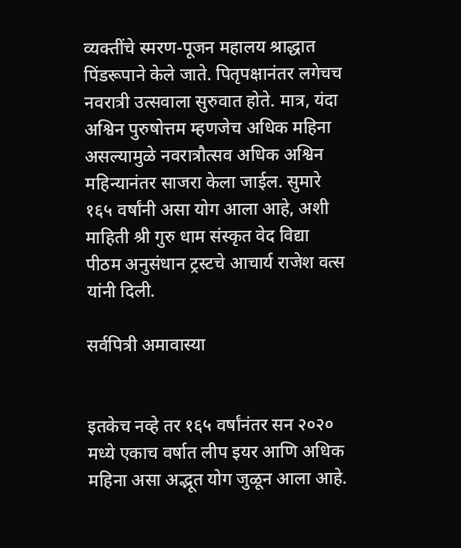व्यक्तींचे स्मरण-पूजन महालय श्राद्धात पिंडरूपाने केले जाते. पितृपक्षानंतर लगेचच नवरात्री उत्सवाला सुरुवात होते. मात्र, यंदा अश्विन पुरुषोत्तम म्हणजेच अधिक महिना असल्यामुळे नवरात्रौत्सव अधिक अश्विन महिन्यानंतर साजरा केला जाईल. सुमारे १६५ वर्षांनी असा योग आला आहे, अशी माहिती श्री गुरु धाम संस्कृत वेद विद्या पीठम अनुसंधान ट्रस्टचे आचार्य राजेश वत्स यांनी दिली.

सर्वपित्री अमावास्या


इतकेच नव्हे तर १६५ वर्षांनंतर सन २०२० मध्ये एकाच वर्षात लीप इयर आणि अधिक महिना असा अद्भूत योग जुळून आला आहे.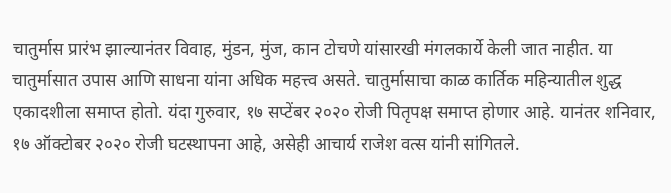चातुर्मास प्रारंभ झाल्यानंतर विवाह, मुंडन, मुंज, कान टोचणे यांसारखी मंगलकार्ये केली जात नाहीत. या चातुर्मासात उपास आणि साधना यांना अधिक महत्त्व असते. चातुर्मासाचा काळ कार्तिक महिन्यातील शुद्ध एकादशीला समाप्त होतो. यंदा गुरुवार, १७ सप्टेंबर २०२० रोजी पितृपक्ष समाप्त होणार आहे. यानंतर शनिवार, १७ ऑक्टोबर २०२० रोजी घटस्थापना आहे, असेही आचार्य राजेश वत्स यांनी सांगितले.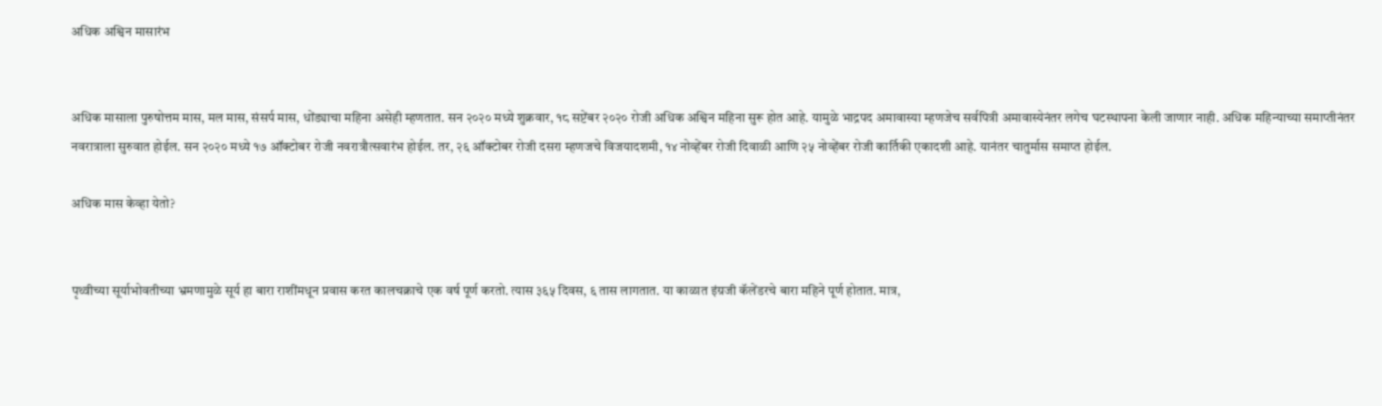अधिक अश्विन मासारंभ


अधिक मासाला पुरुषोत्तम मास, मल मास, संसर्प मास, धोंड्याचा महिना असेही म्हणतात. सन २०२० मध्ये शुक्रवार, १८ सप्टेंबर २०२० रोजी अधिक अश्विन महिना सुरू होत आहे. यामुळे भाद्रपद अमावास्या म्हणजेच सर्वपित्री अमावास्येनंतर लगेच घटस्थापना केली जाणार नाही. अधिक महिन्याच्या समाप्तीनंतर नवरात्राला सुरुवात होईल. सन २०२० मध्ये १७ ऑक्टोबर रोजी नवरात्रौत्सवारंभ होईल. तर, २६ ऑक्टोबर रोजी दसरा म्हणजचे विजयादशमी, १४ नोव्हेंबर रोजी दिवाळी आणि २५ नोव्हेंबर रोजी कार्तिकी एकादशी आहे. यानंतर चातुर्मास समाप्त होईल.

अधिक मास केव्हा येतो?


पृथ्वीच्या सूर्याभोवतीच्या भ्रमणामुळे सूर्य हा बारा राशींमधून प्रवास करत कालचक्राचे एक वर्ष पूर्ण करतो. त्यास ३६५ दिवस, ६ तास लागतात. या काळात इंग्रजी कॅलेंडरचे बारा महिने पूर्ण होतात. मात्र,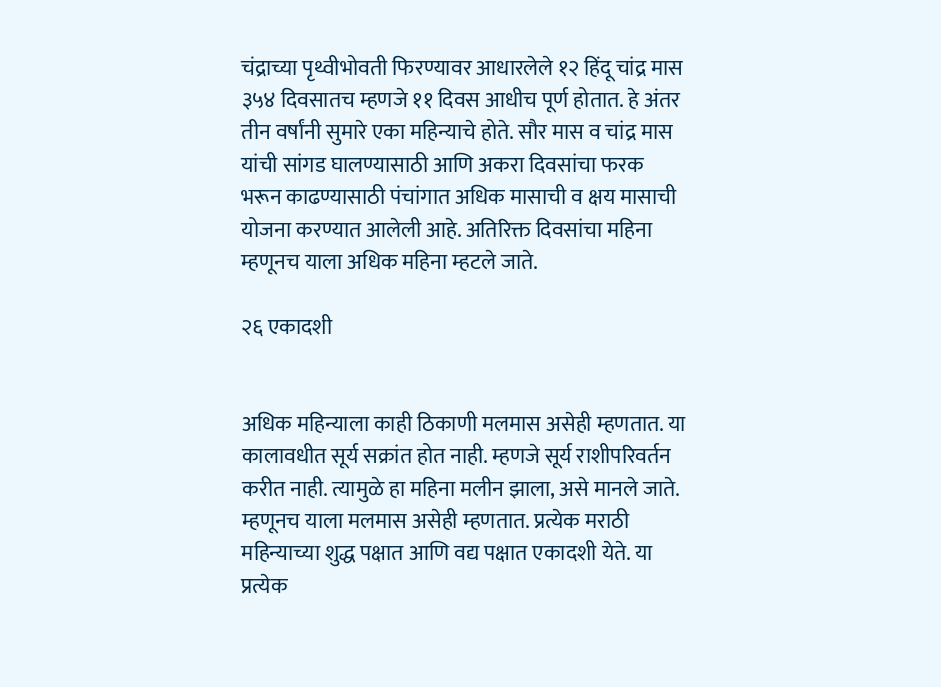चंद्राच्या पृथ्वीभोवती फिरण्यावर आधारलेले १२ हिंदू चांद्र मास ३५४ दिवसातच म्हणजे ११ दिवस आधीच पूर्ण होतात. हे अंतर तीन वर्षांनी सुमारे एका महिन्याचे होते. सौर मास व चांद्र मास यांची सांगड घालण्यासाठी आणि अकरा दिवसांचा फरक भरून काढण्यासाठी पंचांगात अधिक मासाची व क्षय मासाची योजना करण्यात आलेली आहे. अतिरिक्त दिवसांचा महिना म्हणूनच याला अधिक महिना म्हटले जाते.

२६ एकादशी


अधिक महिन्याला काही ठिकाणी मलमास असेही म्हणतात. या कालावधीत सूर्य सक्रांत होत नाही. म्हणजे सूर्य राशीपरिवर्तन करीत नाही. त्यामुळे हा महिना मलीन झाला, असे मानले जाते. म्हणूनच याला मलमास असेही म्हणतात. प्रत्येक मराठी महिन्याच्या शुद्ध पक्षात आणि वद्य पक्षात एकादशी येते. या प्रत्येक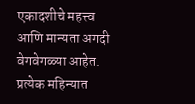एकादशीचे महत्त्व आणि मान्यता अगदी वेगवेगळ्या आहेत. प्रत्येक महिन्यात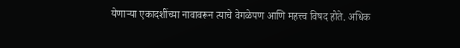येणाऱ्या एकादशींच्या नावावरून त्याचे वेगळेपण आणि महत्त्व विषद होते. अधिक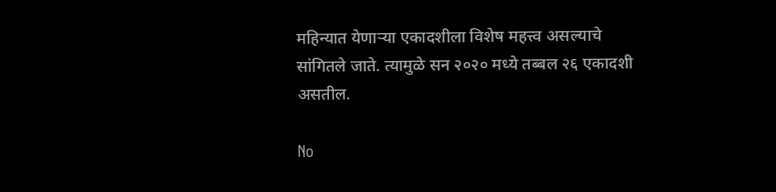महिन्यात येणाऱ्या एकादशीला विशेष महत्त्व असल्याचे सांगितले जाते. त्यामुळे सन २०२० मध्ये तब्बल २६ एकादशी असतील.

No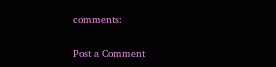comments:

Post a Comment